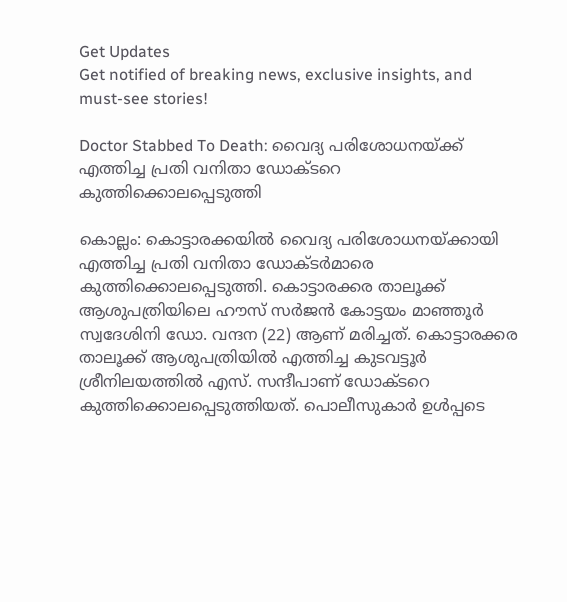Get Updates
Get notified of breaking news, exclusive insights, and must-see stories!

Doctor Stabbed To Death: വൈദ്യ പരിശോധനയ്ക്ക് എത്തിച്ച പ്രതി വനിതാ ഡോക്ടറെ കുത്തിക്കൊലപ്പെടുത്തി

കൊല്ലം: കൊട്ടാരക്കയില്‍ വൈദ്യ പരിശോധനയ്ക്കായി എത്തിച്ച പ്രതി വനിതാ ഡോക്ടർമാരെ കുത്തിക്കൊലപ്പെടുത്തി. കൊട്ടാരക്കര താലൂക്ക് ആശുപത്രിയിലെ ഹൗസ് സർജൻ കോട്ടയം മാഞ്ഞൂർ സ്വദേശിനി ഡോ. വന്ദന (22) ആണ് മരിച്ചത്. കൊട്ടാരക്കര താലൂക്ക് ആശുപത്രിയില്‍ എത്തിച്ച കുടവട്ടൂർ ശ്രീനിലയത്തിൽ എസ്. സന്ദീപാണ് ഡോക്ടറെ കുത്തിക്കൊലപ്പെടുത്തിയത്. പൊലീസുകാർ ഉള്‍പ്പടെ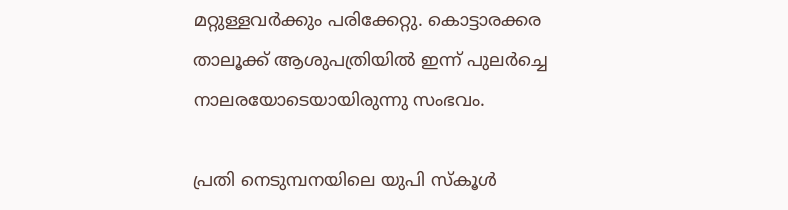മറ്റുള്ളവർക്കും പരിക്കേറ്റു. കൊട്ടാരക്കര താലൂക്ക് ആശുപത്രിയില്‍ ഇന്ന് പുലർച്ചെ നാലരയോടെയായിരുന്നു സംഭവം.

പ്രതി നെടുമ്പനയിലെ യുപി സ്കൂൾ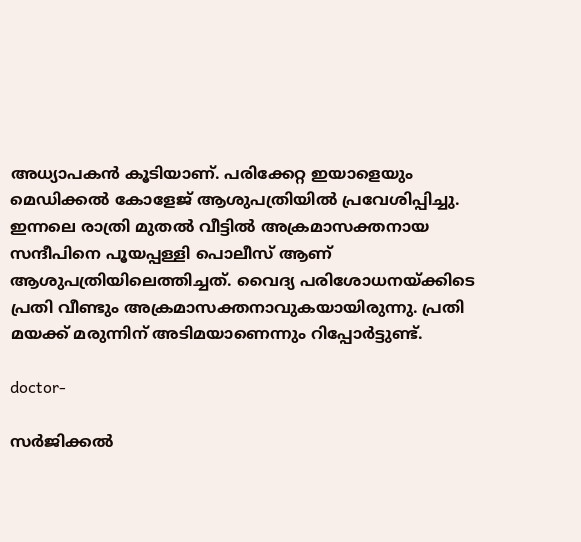അധ്യാപകന്‍ കൂടിയാണ്. പരിക്കേറ്റ ഇയാളെയും മെഡിക്കല്‍ കോളേജ് ആശുപത്രിയില്‍ പ്രവേശിപ്പിച്ചു. ഇന്നലെ രാത്രി മുതൽ വീട്ടില്‍ അക്രമാസക്തനായ സന്ദീപിനെ പൂയപ്പള്ളി പൊലീസ് ആണ് ആശുപത്രിയിലെത്തിച്ചത്. വൈദ്യ പരിശോധനയ്ക്കിടെ പ്രതി വീണ്ടും അക്രമാസക്തനാവുകയായിരുന്നു. പ്രതി മയക്ക് മരുന്നിന് അടിമയാണെന്നും റിപ്പോർട്ടുണ്ട്.

doctor-

സർജിക്കൽ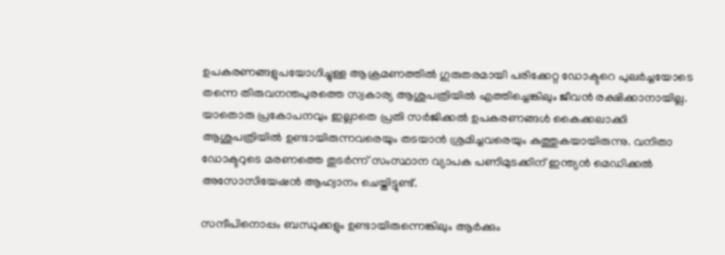ഉപകരണങ്ങളുപയോഗിച്ചുള്ള ആക്രമണത്തിൽ ഗുരുതരമായി പരിക്കേറ്റ ഡോക്ടറെ പുലർച്ചയോടെ തന്നെ തിരുവനന്തപുരത്തെ സ്വകാര്യ ആശുപത്രിയില്‍ എത്തിച്ചെങ്കിലും ജീവന്‍ രക്ഷിക്കാനായില്ല. യാതൊരു പ്രകോപനവും ഇല്ലാതെ പ്രതി സർജിക്കൽ ഉപകരണങ്ങൾ കൈക്കലാക്കി ആശുപത്രിയിൽ ഉണ്ടായിരുന്നവരെയും തടയാൻ ശ്രമിച്ചവരെയും കുത്തുകയായിരുന്നു. വനിതാ ഡോക്ടറുടെ മരണത്തെ തുടർന്ന് സംസ്ഥാന വ്യാപക പണിമുടക്കിന് ഇന്ത്യൻ മെഡിക്കൽ അസോസിയേഷൻ ആഹ്വാനം ചെയ്തിട്ടുണ്ട്.

സന്ദീപിനൊപ്പം ബന്ധുക്കളും ഉണ്ടായിരുന്നെങ്കിലും ആർക്കും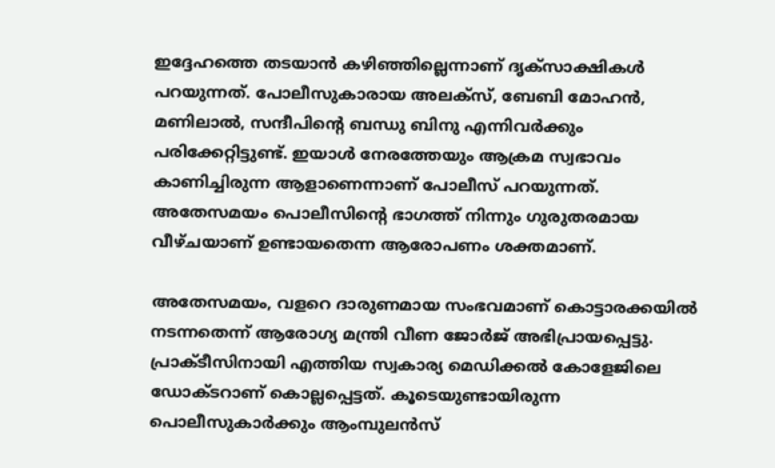ഇദ്ദേഹത്തെ തടയാന്‍ കഴിഞ്ഞില്ലെന്നാണ് ദൃക്സാക്ഷികള്‍ പറയുന്നത്. പോലീസുകാരായ അലക്സ്, ബേബി മോഹന്‍, മണിലാല്‍, സന്ദീപിന്റെ ബന്ധു ബിനു എന്നിവര്‍ക്കും പരിക്കേറ്റിട്ടുണ്ട്. ഇയാള്‍ നേരത്തേയും ആക്രമ സ്വഭാവം കാണിച്ചിരുന്ന ആളാണെന്നാണ് പോലീസ് പറയുന്നത്. അതേസമയം പൊലീസിന്റെ ഭാഗത്ത് നിന്നും ഗുരുതരമായ വീഴ്ചയാണ് ഉണ്ടായതെന്ന ആരോപണം ശക്തമാണ്.

അതേസമയം, വളറെ ദാരുണമായ സംഭവമാണ് കൊട്ടാരക്കയില്‍ നടന്നതെന്ന് ആരോഗ്യ മന്ത്രി വീണ ജോർജ് അഭിപ്രായപ്പെട്ടു. പ്രാക്ടീസിനായി എത്തിയ സ്വകാര്യ മെഡിക്കല്‍ കോളേജിലെ ഡോക്ടറാണ് കൊല്ലപ്പെട്ടത്. കൂടെയുണ്ടായിരുന്ന പൊലീസുകാർക്കും ആംമ്പുലന്‍സ്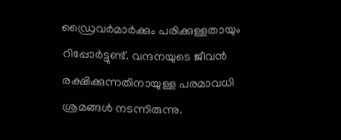ഡ്രൈവർമാർക്കും പരിക്കുള്ളതായും റിപ്പോർട്ടുണ്ട്. വന്ദനയുടെ ജീവന്‍ രക്ഷിക്കുന്നതിനായുള്ള പരമാവധി ശ്രമങ്ങള്‍ നടന്നിരുന്നു.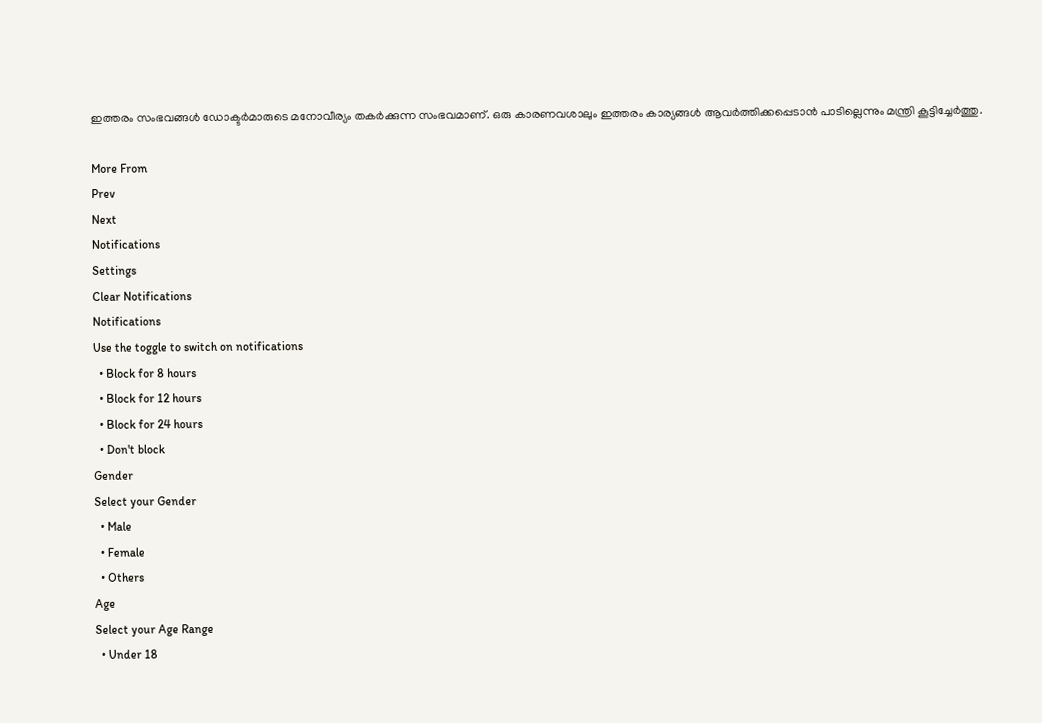ഇത്തരം സംഭവങ്ങള്‍ ഡോക്ടർമാരുടെ മനോവീര്യം തകർക്കുന്ന സംഭവമാണ്. ഒരു കാരണവശാലും ഇത്തരം കാര്യങ്ങള്‍ ആവർത്തിക്കപ്പെടാന്‍ പാടില്ലെന്നും മന്ത്രി കൂട്ടിച്ചേർത്തു.

More From
Prev
Next
Notifications
Settings
Clear Notifications
Notifications
Use the toggle to switch on notifications
  • Block for 8 hours
  • Block for 12 hours
  • Block for 24 hours
  • Don't block
Gender
Select your Gender
  • Male
  • Female
  • Others
Age
Select your Age Range
  • Under 18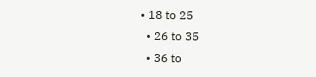• 18 to 25
  • 26 to 35
  • 36 to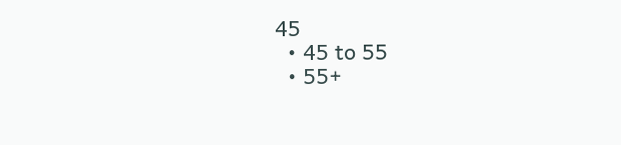45
  • 45 to 55
  • 55+